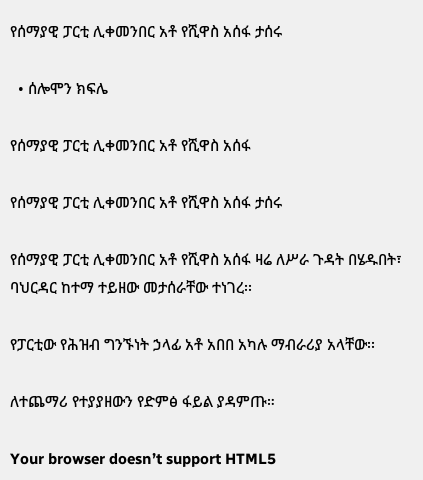የሰማያዊ ፓርቲ ሊቀመንበር አቶ የሺዋስ አሰፋ ታሰሩ

  • ሰሎሞን ክፍሌ

የሰማያዊ ፓርቲ ሊቀመንበር አቶ የሺዋስ አሰፋ

የሰማያዊ ፓርቲ ሊቀመንበር አቶ የሺዋስ አሰፋ ታሰሩ

የሰማያዊ ፓርቲ ሊቀመንበር አቶ የሺዋስ አሰፋ ዛሬ ለሥራ ጉዳት በሄዱበት፣ ባህርዳር ከተማ ተይዘው መታሰራቸው ተነገረ፡፡

የፓርቲው የሕዝብ ግንኙነት ኃላፊ አቶ አበበ አካሉ ማብራሪያ አላቸው፡፡

ለተጨማሪ የተያያዘውን የድምፅ ፋይል ያዳምጡ።

Your browser doesn’t support HTML5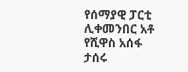የሰማያዊ ፓርቲ ሊቀመንበር አቶ የሺዋስ አሰፋ ታሰሩ